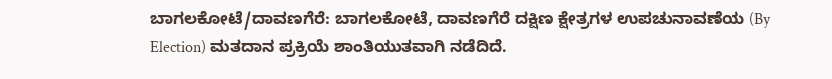ಬಾಗಲಕೋಟೆ/ದಾವಣಗೆರೆ: ಬಾಗಲಕೋಟೆ, ದಾವಣಗೆರೆ ದಕ್ಷಿಣ ಕ್ಷೇತ್ರಗಳ ಉಪಚುನಾವಣೆಯ (By Election) ಮತದಾನ ಪ್ರಕ್ರಿಯೆ ಶಾಂತಿಯುತವಾಗಿ ನಡೆದಿದೆ.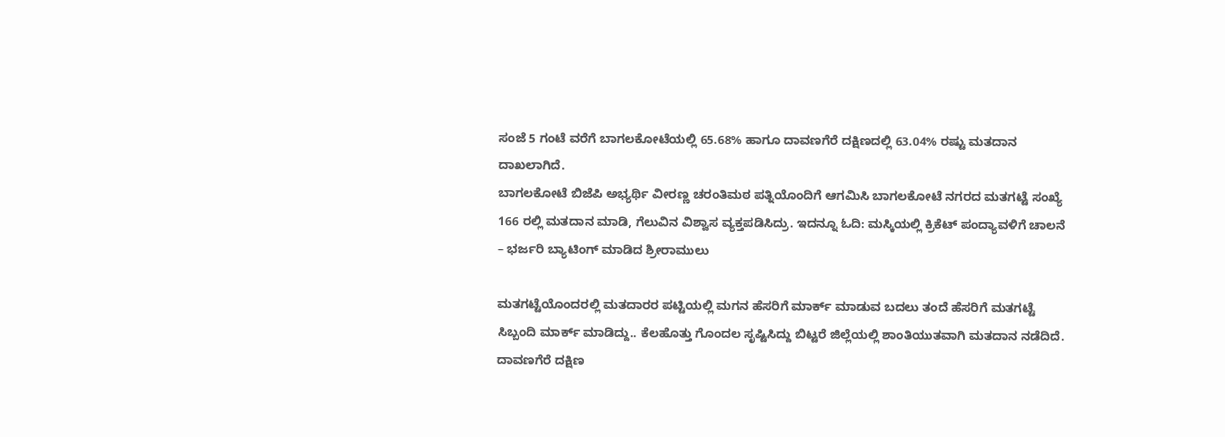ಸಂಜೆ 5 ಗಂಟೆ ವರೆಗೆ ಬಾಗಲಕೋಟೆಯಲ್ಲಿ 65.68% ಹಾಗೂ ದಾವಣಗೆರೆ ದಕ್ಷಿಣದಲ್ಲಿ 63.04% ರಷ್ಟು ಮತದಾನ ದಾಖಲಾಗಿದೆ.
ಬಾಗಲಕೋಟೆ ಬಿಜೆಪಿ ಅಭ್ಯರ್ಥಿ ವೀರಣ್ಣ ಚರಂತಿಮಠ ಪತ್ನಿಯೊಂದಿಗೆ ಆಗಮಿಸಿ ಬಾಗಲಕೋಟೆ ನಗರದ ಮತಗಟ್ಟೆ ಸಂಖ್ಯೆ 166 ರಲ್ಲಿ ಮತದಾನ ಮಾಡಿ, ಗೆಲುವಿನ ವಿಶ್ವಾಸ ವ್ಯಕ್ತಪಡಿಸಿದ್ರು. ಇದನ್ನೂ ಓದಿ: ಮಸ್ಕಿಯಲ್ಲಿ ಕ್ರಿಕೆಟ್ ಪಂದ್ಯಾವಳಿಗೆ ಚಾಲನೆ – ಭರ್ಜರಿ ಬ್ಯಾಟಿಂಗ್ ಮಾಡಿದ ಶ್ರೀರಾಮುಲು

ಮತಗಟ್ಟೆಯೊಂದರಲ್ಲಿ ಮತದಾರರ ಪಟ್ಟಿಯಲ್ಲಿ ಮಗನ ಹೆಸರಿಗೆ ಮಾರ್ಕ್ ಮಾಡುವ ಬದಲು ತಂದೆ ಹೆಸರಿಗೆ ಮತಗಟ್ಟೆ ಸಿಬ್ಬಂದಿ ಮಾರ್ಕ್ ಮಾಡಿದ್ದು.. ಕೆಲಹೊತ್ತು ಗೊಂದಲ ಸೃಷ್ಟಿಸಿದ್ದು ಬಿಟ್ಟರೆ ಜಿಲ್ಲೆಯಲ್ಲಿ ಶಾಂತಿಯುತವಾಗಿ ಮತದಾನ ನಡೆದಿದೆ. ದಾವಣಗೆರೆ ದಕ್ಷಿಣ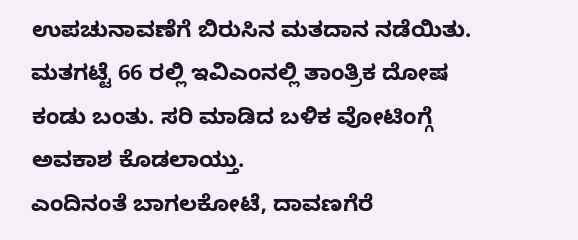ಉಪಚುನಾವಣೆಗೆ ಬಿರುಸಿನ ಮತದಾನ ನಡೆಯಿತು. ಮತಗಟ್ಟೆ 66 ರಲ್ಲಿ ಇವಿಎಂನಲ್ಲಿ ತಾಂತ್ರಿಕ ದೋಷ ಕಂಡು ಬಂತು. ಸರಿ ಮಾಡಿದ ಬಳಿಕ ವೋಟಿಂಗ್ಗೆ ಅವಕಾಶ ಕೊಡಲಾಯ್ತು.
ಎಂದಿನಂತೆ ಬಾಗಲಕೋಟೆ, ದಾವಣಗೆರೆ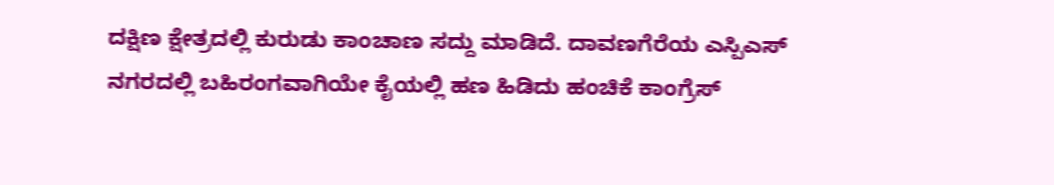ದಕ್ಷಿಣ ಕ್ಷೇತ್ರದಲ್ಲಿ ಕುರುಡು ಕಾಂಚಾಣ ಸದ್ದು ಮಾಡಿದೆ. ದಾವಣಗೆರೆಯ ಎಸ್ಪಿಎಸ್ ನಗರದಲ್ಲಿ ಬಹಿರಂಗವಾಗಿಯೇ ಕೈಯಲ್ಲಿ ಹಣ ಹಿಡಿದು ಹಂಚಿಕೆ ಕಾಂಗ್ರೆಸ್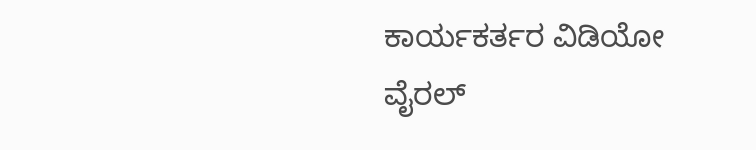ಕಾರ್ಯಕರ್ತರ ವಿಡಿಯೋ ವೈರಲ್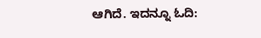ಆಗಿದೆ. ಇದನ್ನೂ ಓದಿ: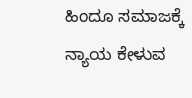ಹಿಂದೂ ಸಮಾಜಕ್ಕೆ ನ್ಯಾಯ ಕೇಳುವ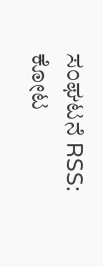ಸಂಘಟನೆ RSS: ಕೋಟ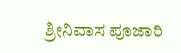ಶ್ರೀನಿವಾಸ ಪೂಜಾರಿ